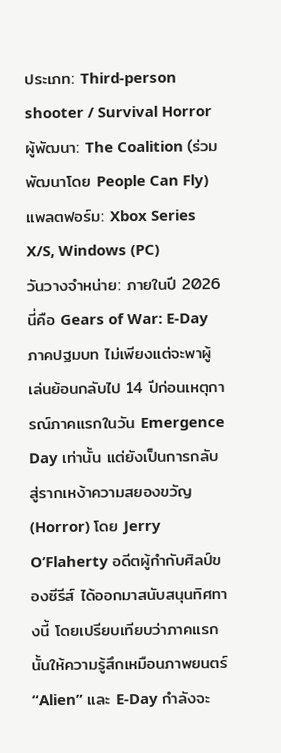ประเภท: Third-person shooter / Survival Horror
ผู้พัฒนา: The Coalition (ร่วมพัฒนาโดย People Can Fly)
แพลตฟอร์ม: Xbox Series X/S, Windows (PC)
วันวางจำหน่าย: ภายในปี 2026
นี่คือ Gears of War: E-Day ภาคปฐมบท ไม่เพียงแต่จะพาผู้เล่นย้อนกลับไป 14 ปีก่อนเหตุการณ์ภาคแรกในวัน Emergence Day เท่านั้น แต่ยังเป็นการกลับสู่รากเหง้าความสยองขวัญ (Horror) โดย Jerry O’Flaherty อดีตผู้กำกับศิลป์ของซีรีส์ ได้ออกมาสนับสนุนทิศทางนี้ โดยเปรียบเทียบว่าภาคแรกนั้นให้ความรู้สึกเหมือนภาพยนตร์ “Alien” และ E-Day กำลังจะ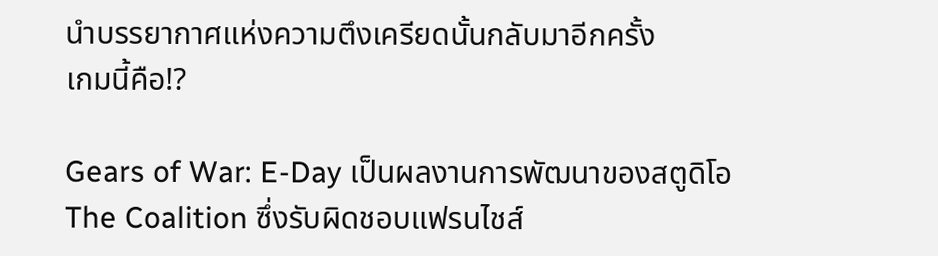นำบรรยากาศแห่งความตึงเครียดนั้นกลับมาอีกครั้ง
เกมนี้คือ!?

Gears of War: E-Day เป็นผลงานการพัฒนาของสตูดิโอ The Coalition ซึ่งรับผิดชอบแฟรนไชส์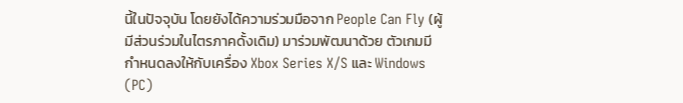นี้ในปัจจุบัน โดยยังได้ความร่วมมือจาก People Can Fly (ผู้มีส่วนร่วมในไตรภาคดั้งเดิม) มาร่วมพัฒนาด้วย ตัวเกมมีกำหนดลงให้กับเครื่อง Xbox Series X/S และ Windows (PC)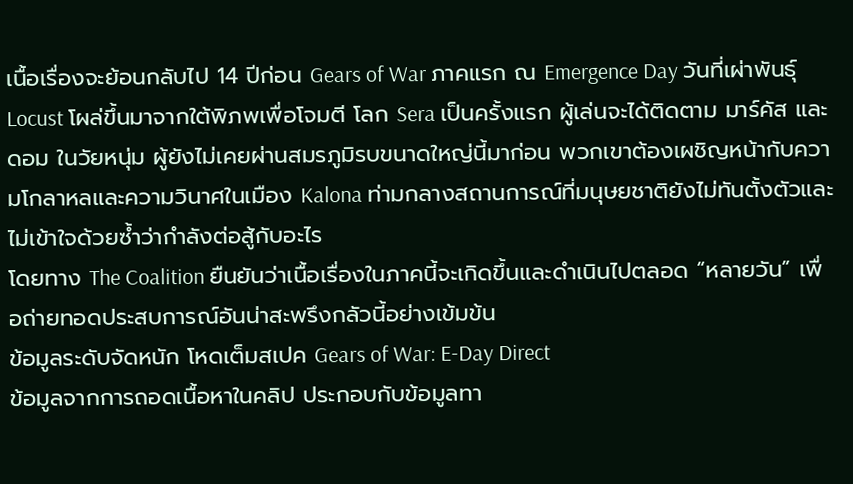เนื้อเรื่องจะย้อนกลับไป 14 ปีก่อน Gears of War ภาคแรก ณ Emergence Day วันที่เผ่าพันธุ์ Locust โผล่ขึ้นมาจากใต้พิภพเพื่อโจมตี โลก Sera เป็นครั้งแรก ผู้เล่นจะได้ติดตาม มาร์คัส และ ดอม ในวัยหนุ่ม ผู้ยังไม่เคยผ่านสมรภูมิรบขนาดใหญ่นี้มาก่อน พวกเขาต้องเผชิญหน้ากับความโกลาหลและความวินาศในเมือง Kalona ท่ามกลางสถานการณ์ที่มนุษยชาติยังไม่ทันตั้งตัวและไม่เข้าใจด้วยซ้ำว่ากำลังต่อสู้กับอะไร
โดยทาง The Coalition ยืนยันว่าเนื้อเรื่องในภาคนี้จะเกิดขึ้นและดำเนินไปตลอด “หลายวัน” เพื่อถ่ายทอดประสบการณ์อันน่าสะพรึงกลัวนี้อย่างเข้มข้น
ข้อมูลระดับจัดหนัก โหดเต็มสเปค Gears of War: E-Day Direct
ข้อมูลจากการถอดเนื้อหาในคลิป ประกอบกับข้อมูลทา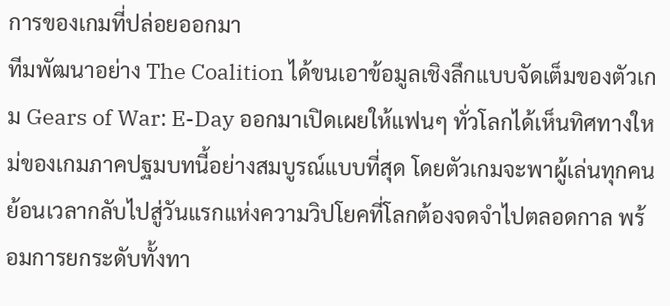การของเกมที่ปล่อยออกมา
ทีมพัฒนาอย่าง The Coalition ได้ขนเอาข้อมูลเชิงลึกแบบจัดเต็มของตัวเกม Gears of War: E-Day ออกมาเปิดเผยให้แฟนๆ ทั่วโลกได้เห็นทิศทางใหม่ของเกมภาคปฐมบทนี้อย่างสมบูรณ์แบบที่สุด โดยตัวเกมจะพาผู้เล่นทุกคนย้อนเวลากลับไปสู่วันแรกแห่งความวิปโยคที่โลกต้องจดจำไปตลอดกาล พร้อมการยกระดับทั้งทา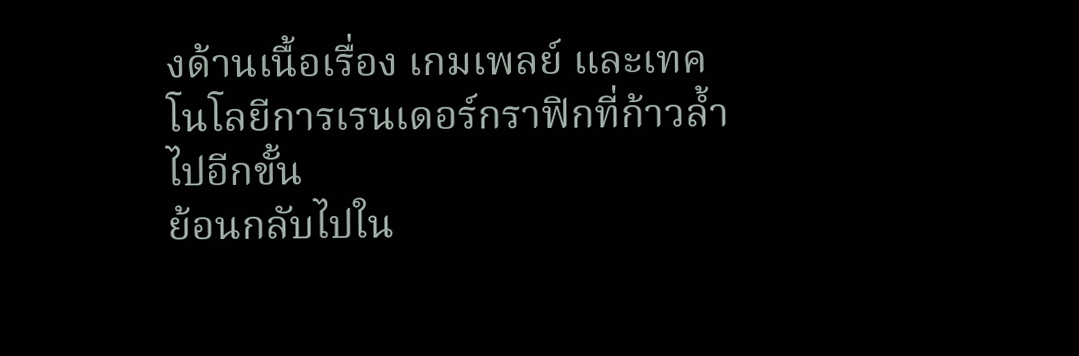งด้านเนื้อเรื่อง เกมเพลย์ และเทคโนโลยีการเรนเดอร์กราฟิกที่ก้าวล้ำไปอีกขั้น
ย้อนกลับไปใน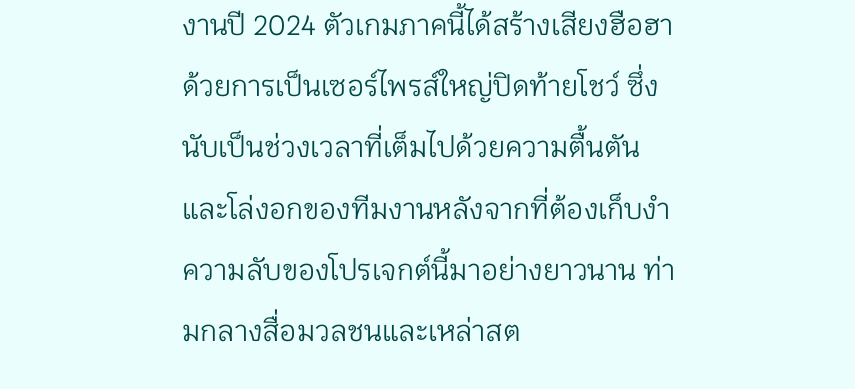งานปี 2024 ตัวเกมภาคนี้ได้สร้างเสียงฮือฮาด้วยการเป็นเซอร์ไพรส์ใหญ่ปิดท้ายโชว์ ซึ่งนับเป็นช่วงเวลาที่เต็มไปด้วยความตื้นตันและโล่งอกของทีมงานหลังจากที่ต้องเก็บงำความลับของโปรเจกต์นี้มาอย่างยาวนาน ท่ามกลางสื่อมวลชนและเหล่าสต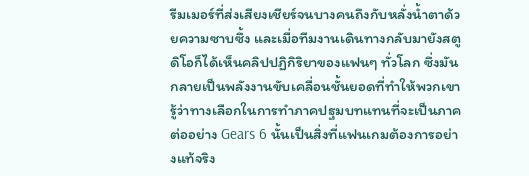รีมเมอร์ที่ส่งเสียงเชียร์จนบางคนถึงกับหลั่งน้ำตาด้วยความซาบซึ้ง และเมื่อทีมงานเดินทางกลับมายังสตูดิโอก็ได้เห็นคลิปปฏิกิริยาของแฟนๆ ทั่วโลก ซึ่งมันกลายเป็นพลังงานขับเคลื่อนชั้นยอดที่ทำให้พวกเขารู้ว่าทางเลือกในการทำภาคปฐมบทแทนที่จะเป็นภาคต่ออย่าง Gears 6 นั้นเป็นสิ่งที่แฟนเกมต้องการอย่างแท้จริง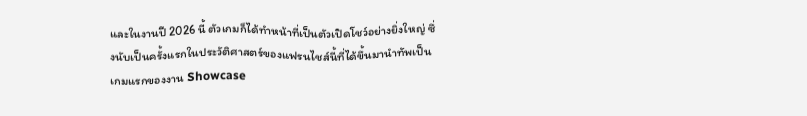และในงานปี 2026 นี้ ตัวเกมก็ได้ทำหน้าที่เป็นตัวเปิดโชว์อย่างยิ่งใหญ่ ซึ่งนับเป็นครั้งแรกในประวัติศาสตร์ของแฟรนไชส์นี้ที่ได้ขึ้นมานำทัพเป็นเกมแรกของงาน Showcase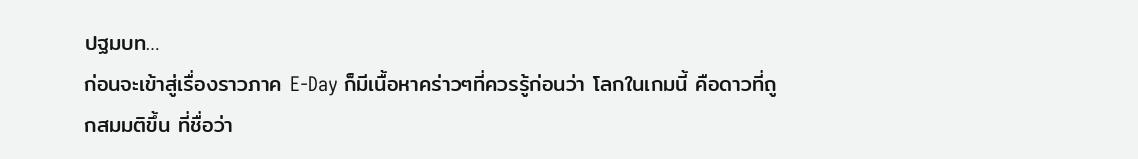ปฐมบท…
ก่อนจะเข้าสู่เรื่องราวภาค E-Day ก็มีเนื้อหาคร่าวๆที่ควรรู้ก่อนว่า โลกในเกมนี้ คือดาวที่ถูกสมมติขึ้น ที่ชื่อว่า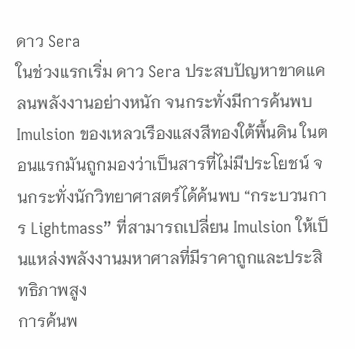ดาว Sera
ในช่วงแรกเริ่ม ดาว Sera ประสบปัญหาขาดแคลนพลังงานอย่างหนัก จนกระทั่งมีการค้นพบ Imulsion ของเหลวเรืองแสงสีทองใต้พื้นดิน ในตอนแรกมันถูกมองว่าเป็นสารที่ไม่มีประโยชน์ จนกระทั่งนักวิทยาศาสตร์ได้ค้นพบ “กระบวนการ Lightmass” ที่สามารถเปลี่ยน Imulsion ให้เป็นแหล่งพลังงานมหาศาลที่มีราคาถูกและประสิทธิภาพสูง
การค้นพ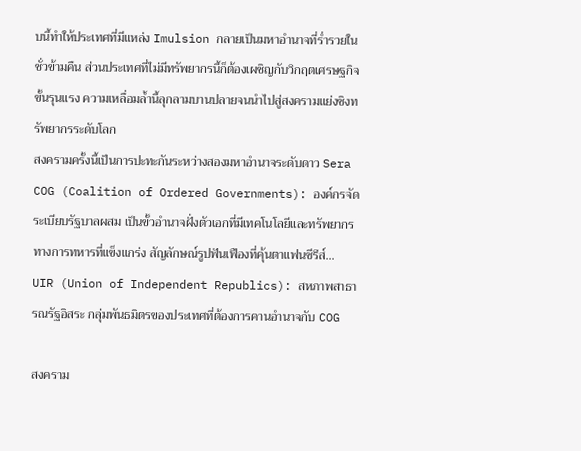บนี้ทำให้ประเทศที่มีแหล่ง Imulsion กลายเป็นมหาอำนาจที่ร่ำรวยในชั่วข้ามคืน ส่วนประเทศที่ไม่มีทรัพยากรนี้ก็ต้องเผชิญกับวิกฤตเศรษฐกิจขั้นรุนแรง ความเหลื่อมล้ำนี้ลุกลามบานปลายจนนำไปสู่สงครามแย่งชิงทรัพยากรระดับโลก
สงครามครั้งนี้เป็นการปะทะกันระหว่างสองมหาอำนาจระดับดาว Sera
COG (Coalition of Ordered Governments): องค์กรจัดระเบียบรัฐบาลผสม เป็นขั้วอำนาจฝั่งตัวเอกที่มีเทคโนโลยีและทรัพยากรทางการทหารที่แข็งแกร่ง สัญลักษณ์รูปฟันเฟืองที่คุ้นตาแฟนซีรีส์…
UIR (Union of Independent Republics): สหภาพสาธารณรัฐอิสระ กลุ่มพันธมิตรของประเทศที่ต้องการคานอำนาจกับ COG

สงคราม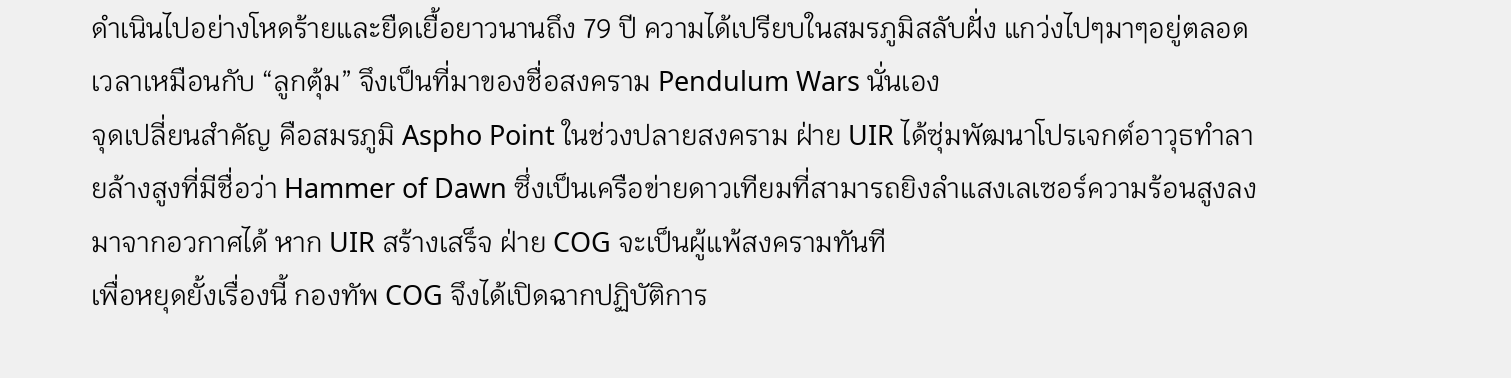ดำเนินไปอย่างโหดร้ายและยืดเยื้อยาวนานถึง 79 ปี ความได้เปรียบในสมรภูมิสลับฝั่ง แกว่งไปๆมาๆอยู่ตลอดเวลาเหมือนกับ “ลูกตุ้ม” จึงเป็นที่มาของชื่อสงคราม Pendulum Wars นั่นเอง
จุดเปลี่ยนสำคัญ คือสมรภูมิ Aspho Point ในช่วงปลายสงคราม ฝ่าย UIR ได้ซุ่มพัฒนาโปรเจกต์อาวุธทำลายล้างสูงที่มีชื่อว่า Hammer of Dawn ซึ่งเป็นเครือข่ายดาวเทียมที่สามารถยิงลำแสงเลเซอร์ความร้อนสูงลงมาจากอวกาศได้ หาก UIR สร้างเสร็จ ฝ่าย COG จะเป็นผู้แพ้สงครามทันที
เพื่อหยุดยั้งเรื่องนี้ กองทัพ COG จึงได้เปิดฉากปฏิบัติการ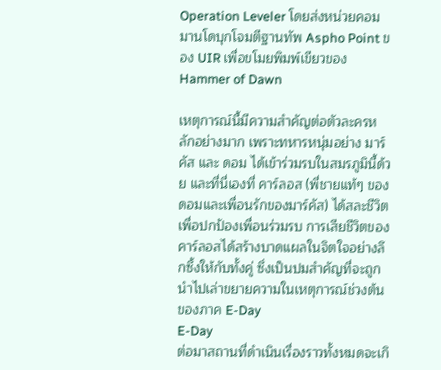Operation Leveler โดยส่งหน่วยคอมมานโดบุกโจมตีฐานทัพ Aspho Point ของ UIR เพื่อขโมยพิมพ์เขียวของ Hammer of Dawn

เหตุการณ์นี้มีความสำคัญต่อตัวละครหลักอย่างมาก เพราะทหารหนุ่มอย่าง มาร์คัส และ ดอม ได้เข้าร่วมรบในสมรภูมินี้ด้วย และที่นี่เองที่ คาร์ลอส (พี่ชายแท้ๆ ของ ดอมและเพื่อนรักของมาร์คัส) ได้สละชีวิตเพื่อปกป้องเพื่อนร่วมรบ การเสียชีวิตของคาร์ลอสได้สร้างบาดแผลในจิตใจอย่างลึกซึ้งให้กับทั้งคู่ ซึ่งเป็นปมสำคัญที่จะถูกนำไปเล่าขยายความในเหตุการณ์ช่วงต้นของภาค E-Day
E-Day
ต่อมาสถานที่ดำเนินเรื่องราวทั้งหมดจะเกิ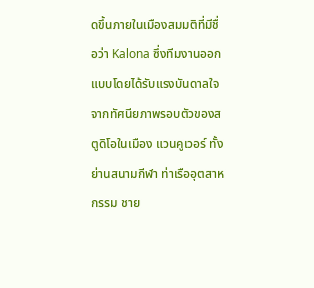ดขึ้นภายในเมืองสมมติที่มีชื่อว่า Kalona ซึ่งทีมงานออกแบบโดยได้รับแรงบันดาลใจจากทัศนียภาพรอบตัวของสตูดิโอในเมือง แวนคูเวอร์ ทั้งย่านสนามกีฬา ท่าเรืออุตสาหกรรม ชาย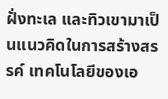ฝั่งทะเล และทิวเขามาเป็นแนวคิดในการสร้างสรรค์ เทคโนโลยีของเอ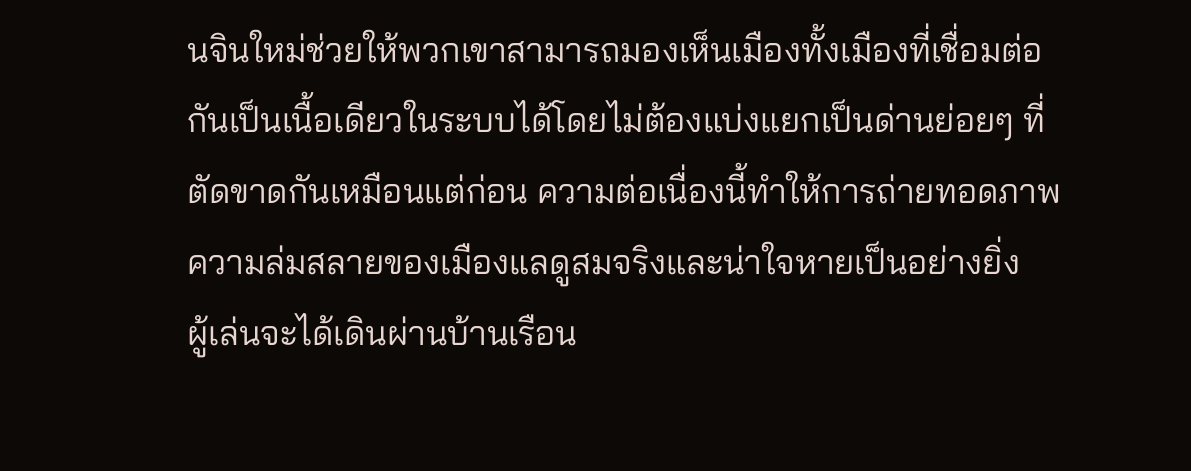นจินใหม่ช่วยให้พวกเขาสามารถมองเห็นเมืองทั้งเมืองที่เชื่อมต่อกันเป็นเนื้อเดียวในระบบได้โดยไม่ต้องแบ่งแยกเป็นด่านย่อยๆ ที่ตัดขาดกันเหมือนแต่ก่อน ความต่อเนื่องนี้ทำให้การถ่ายทอดภาพความล่มสลายของเมืองแลดูสมจริงและน่าใจหายเป็นอย่างยิ่ง
ผู้เล่นจะได้เดินผ่านบ้านเรือน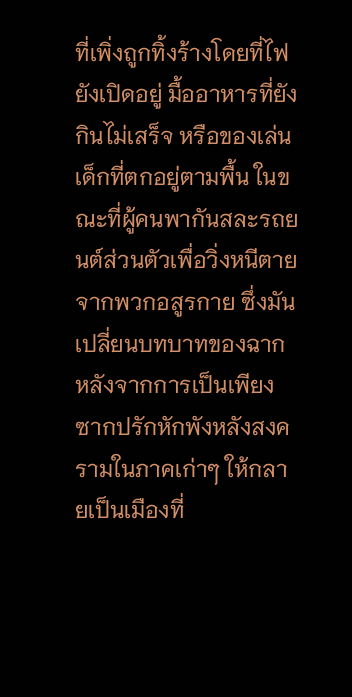ที่เพิ่งถูกทิ้งร้างโดยที่ไฟยังเปิดอยู่ มื้ออาหารที่ยังกินไม่เสร็จ หรือของเล่นเด็กที่ตกอยู่ตามพื้น ในขณะที่ผู้คนพากันสละรถยนต์ส่วนตัวเพื่อวิ่งหนีตายจากพวกอสูรกาย ซึ่งมันเปลี่ยนบทบาทของฉากหลังจากการเป็นเพียงซากปรักหักพังหลังสงครามในภาคเก่าๆ ให้กลายเป็นเมืองที่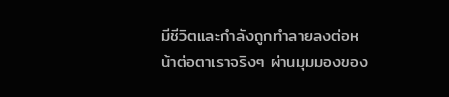มีชีวิตและกำลังถูกทำลายลงต่อหน้าต่อตาเราจริงๆ ผ่านมุมมองของ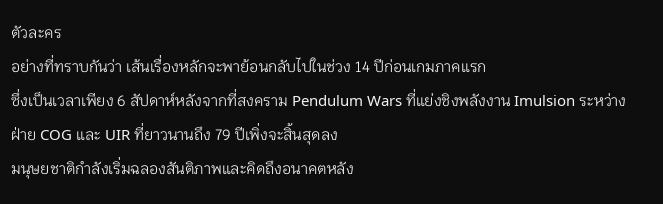ตัวละคร
อย่างที่ทราบกันว่า เส้นเรื่องหลักจะพาย้อนกลับไปในช่วง 14 ปีก่อนเกมภาคแรก
ซึ่งเป็นเวลาเพียง 6 สัปดาห์หลังจากที่สงคราม Pendulum Wars ที่แย่งชิงพลังงาน Imulsion ระหว่างฝ่าย COG และ UIR ที่ยาวนานถึง 79 ปีเพิ่งจะสิ้นสุดลง
มนุษยชาติกำลังเริ่มฉลองสันติภาพและคิดถึงอนาคตหลัง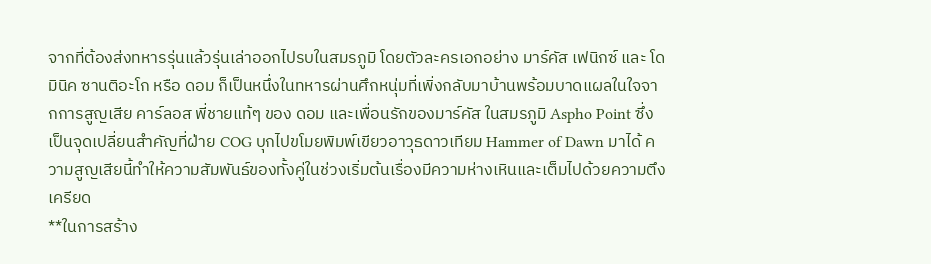จากที่ต้องส่งทหารรุ่นแล้วรุ่นเล่าออกไปรบในสมรภูมิ โดยตัวละครเอกอย่าง มาร์คัส เฟนิกซ์ และ โดมินิค ซานติอะโก หรือ ดอม ก็เป็นหนึ่งในทหารผ่านศึกหนุ่มที่เพิ่งกลับมาบ้านพร้อมบาดแผลในใจจากการสูญเสีย คาร์ลอส พี่ชายแท้ๆ ของ ดอม และเพื่อนรักของมาร์คัส ในสมรภูมิ Aspho Point ซึ่งเป็นจุดเปลี่ยนสำคัญที่ฝ่าย COG บุกไปขโมยพิมพ์เขียวอาวุธดาวเทียม Hammer of Dawn มาได้ ความสูญเสียนี้ทำให้ความสัมพันธ์ของทั้งคู่ในช่วงเริ่มต้นเรื่องมีความห่างเหินและเต็มไปด้วยความตึงเครียด
**ในการสร้าง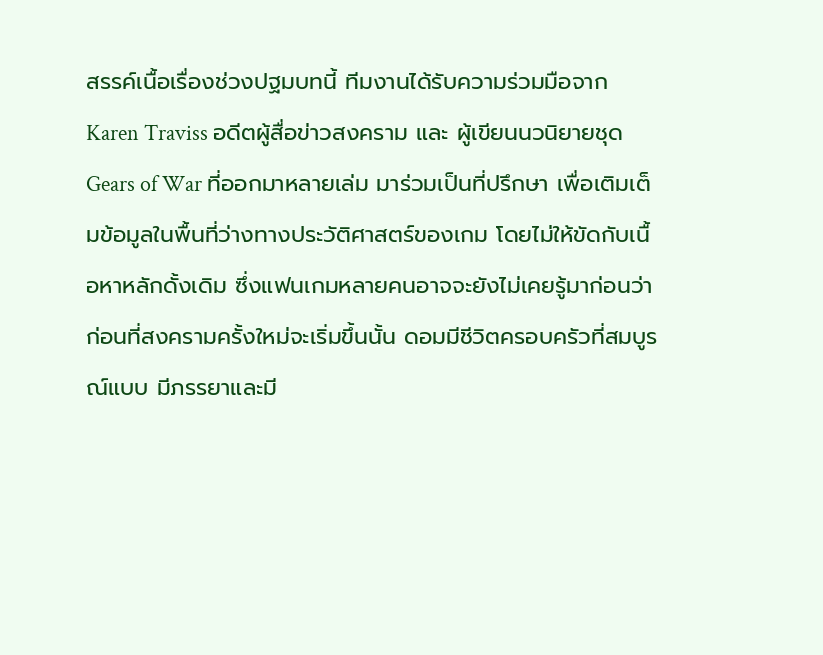สรรค์เนื้อเรื่องช่วงปฐมบทนี้ ทีมงานได้รับความร่วมมือจาก Karen Traviss อดีตผู้สื่อข่าวสงคราม และ ผู้เขียนนวนิยายชุด Gears of War ที่ออกมาหลายเล่ม มาร่วมเป็นที่ปรึกษา เพื่อเติมเต็มข้อมูลในพื้นที่ว่างทางประวัติศาสตร์ของเกม โดยไม่ให้ขัดกับเนื้อหาหลักดั้งเดิม ซึ่งแฟนเกมหลายคนอาจจะยังไม่เคยรู้มาก่อนว่าก่อนที่สงครามครั้งใหม่จะเริ่มขึ้นนั้น ดอมมีชีวิตครอบครัวที่สมบูรณ์แบบ มีภรรยาและมี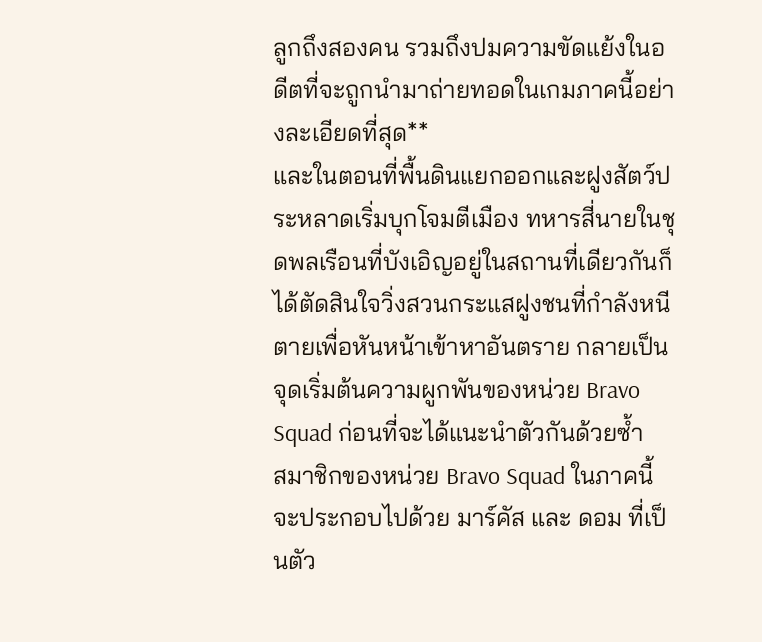ลูกถึงสองคน รวมถึงปมความขัดแย้งในอดีตที่จะถูกนำมาถ่ายทอดในเกมภาคนี้อย่างละเอียดที่สุด**
และในตอนที่พื้นดินแยกออกและฝูงสัตว์ประหลาดเริ่มบุกโจมตีเมือง ทหารสี่นายในชุดพลเรือนที่บังเอิญอยู่ในสถานที่เดียวกันก็ได้ตัดสินใจวิ่งสวนกระแสฝูงชนที่กำลังหนีตายเพื่อหันหน้าเข้าหาอันตราย กลายเป็นจุดเริ่มต้นความผูกพันของหน่วย Bravo Squad ก่อนที่จะได้แนะนำตัวกันด้วยซ้ำ
สมาชิกของหน่วย Bravo Squad ในภาคนี้จะประกอบไปด้วย มาร์คัส และ ดอม ที่เป็นตัว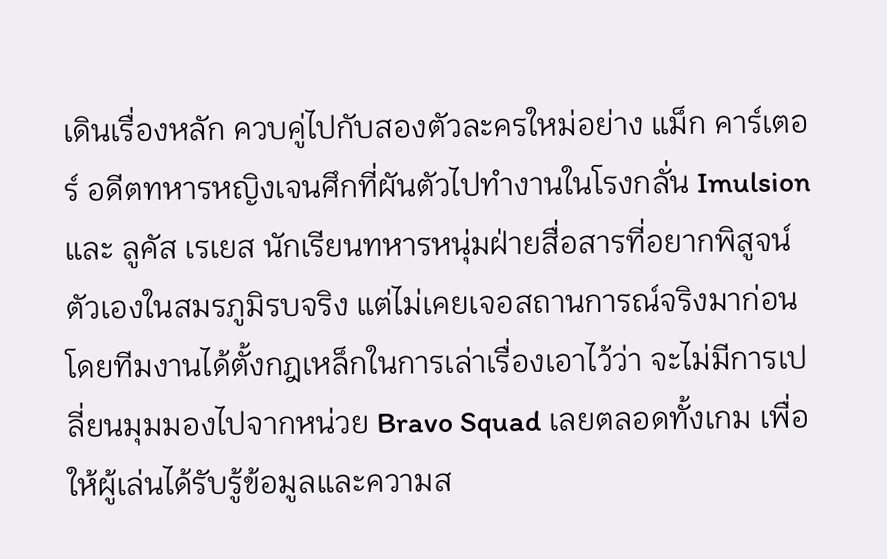เดินเรื่องหลัก ควบคู่ไปกับสองตัวละครใหม่อย่าง แม็ก คาร์เตอร์ อดีตทหารหญิงเจนศึกที่ผันตัวไปทำงานในโรงกลั่น Imulsion
และ ลูคัส เรเยส นักเรียนทหารหนุ่มฝ่ายสื่อสารที่อยากพิสูจน์ตัวเองในสมรภูมิรบจริง แต่ไม่เคยเจอสถานการณ์จริงมาก่อน
โดยทีมงานได้ตั้งกฎเหล็กในการเล่าเรื่องเอาไว้ว่า จะไม่มีการเปลี่ยนมุมมองไปจากหน่วย Bravo Squad เลยตลอดทั้งเกม เพื่อให้ผู้เล่นได้รับรู้ข้อมูลและความส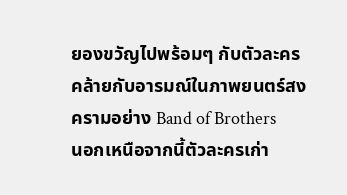ยองขวัญไปพร้อมๆ กับตัวละคร คล้ายกับอารมณ์ในภาพยนตร์สงครามอย่าง Band of Brothers
นอกเหนือจากนี้ตัวละครเก่า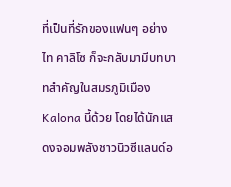ที่เป็นที่รักของแฟนๆ อย่าง ไท คาลิโซ ก็จะกลับมามีบทบาทสำคัญในสมรภูมิเมือง Kalona นี้ด้วย โดยได้นักแสดงจอมพลังชาวนิวซีแลนด์อ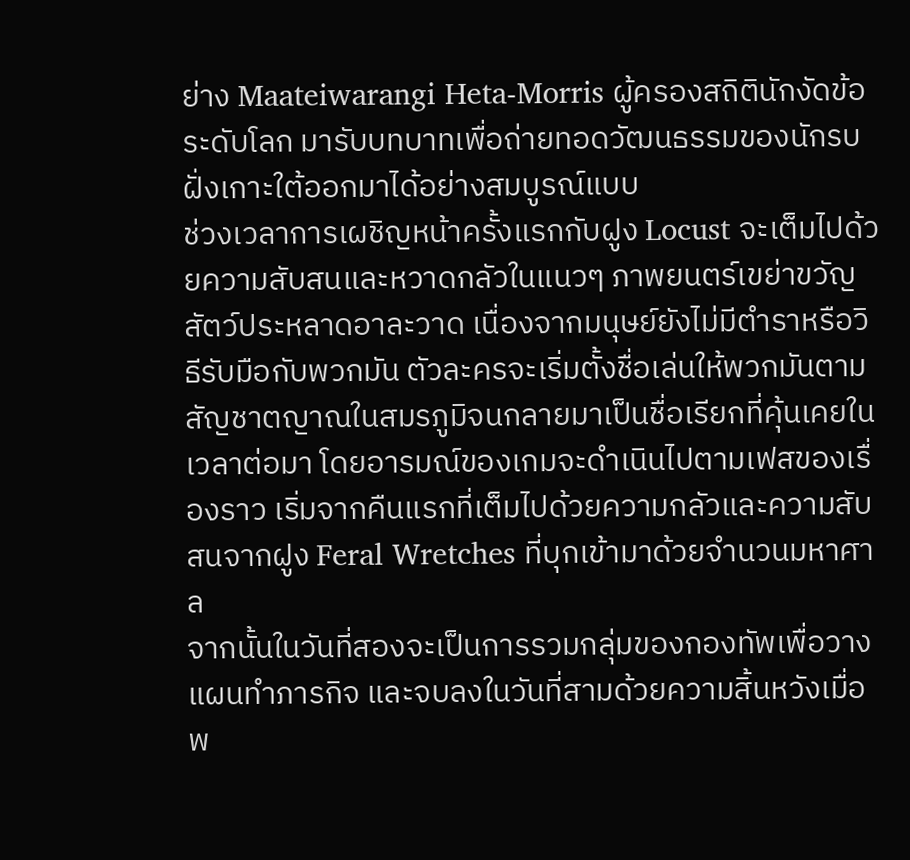ย่าง Maateiwarangi Heta-Morris ผู้ครองสถิตินักงัดข้อระดับโลก มารับบทบาทเพื่อถ่ายทอดวัฒนธรรมของนักรบฝั่งเกาะใต้ออกมาได้อย่างสมบูรณ์แบบ
ช่วงเวลาการเผชิญหน้าครั้งแรกกับฝูง Locust จะเต็มไปด้วยความสับสนและหวาดกลัวในแนวๆ ภาพยนตร์เขย่าขวัญสัตว์ประหลาดอาละวาด เนื่องจากมนุษย์ยังไม่มีตำราหรือวิธีรับมือกับพวกมัน ตัวละครจะเริ่มตั้งชื่อเล่นให้พวกมันตามสัญชาตญาณในสมรภูมิจนกลายมาเป็นชื่อเรียกที่คุ้นเคยในเวลาต่อมา โดยอารมณ์ของเกมจะดำเนินไปตามเฟสของเรื่องราว เริ่มจากคืนแรกที่เต็มไปด้วยความกลัวและความสับสนจากฝูง Feral Wretches ที่บุกเข้ามาด้วยจำนวนมหาศาล
จากนั้นในวันที่สองจะเป็นการรวมกลุ่มของกองทัพเพื่อวางแผนทำภารกิจ และจบลงในวันที่สามด้วยความสิ้นหวังเมื่อพ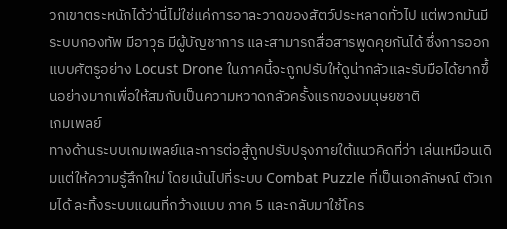วกเขาตระหนักได้ว่านี่ไม่ใช่แค่การอาละวาดของสัตว์ประหลาดทั่วไป แต่พวกมันมีระบบกองทัพ มีอาวุธ มีผู้บัญชาการ และสามารถสื่อสารพูดคุยกันได้ ซึ่งการออกแบบศัตรูอย่าง Locust Drone ในภาคนี้จะถูกปรับให้ดูน่ากลัวและรับมือได้ยากขึ้นอย่างมากเพื่อให้สมกับเป็นความหวาดกลัวครั้งแรกของมนุษยชาติ
เกมเพลย์
ทางด้านระบบเกมเพลย์และการต่อสู้ถูกปรับปรุงภายใต้แนวคิดที่ว่า เล่นเหมือนเดิมแต่ให้ความรู้สึกใหม่ โดยเน้นไปที่ระบบ Combat Puzzle ที่เป็นเอกลักษณ์ ตัวเกมได้ ละทิ้งระบบแผนที่กว้างแบบ ภาค 5 และกลับมาใช้โคร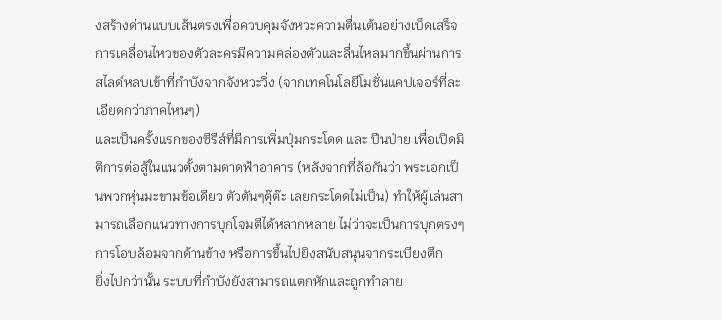งสร้างด่านแบบเส้นตรงเพื่อควบคุมจังหวะความตื่นเต้นอย่างเบ็ดเสร็จ การเคลื่อนไหวของตัวละครมีความคล่องตัวและลื่นไหลมากขึ้นผ่านการสไลด์หลบเข้าที่กำบังจากจังหวะวิ่ง (จากเทคโนโลยีโมชั่นแคปเจอร์ที่ละเอียดกว่าภาคไหนๆ)
และเป็นครั้งแรกของซีรีส์ที่มีการเพิ่มปุ่มกระโดด และ ปีนป่าย เพื่อเปิดมิติการต่อสู้ในแนวตั้งตามดาดฟ้าอาคาร (หลังจากที่ล้อกันว่า พระเอกเป็นพวกหุ่นมะขามข้อเดียว ตัวตันๆตุ๊ต๊ะ เลยกระโดดไม่เป็น) ทำให้ผู้เล่นสามารถเลือกแนวทางการบุกโจมตีได้หลากหลาย ไม่ว่าจะเป็นการบุกตรงๆ การโอบล้อมจากด้านข้าง หรือการขึ้นไปยิงสนับสนุนจากระเบียงตึก
ยิ่งไปกว่านั้น ระบบที่กำบังยังสามารถแตกหักและถูกทำลาย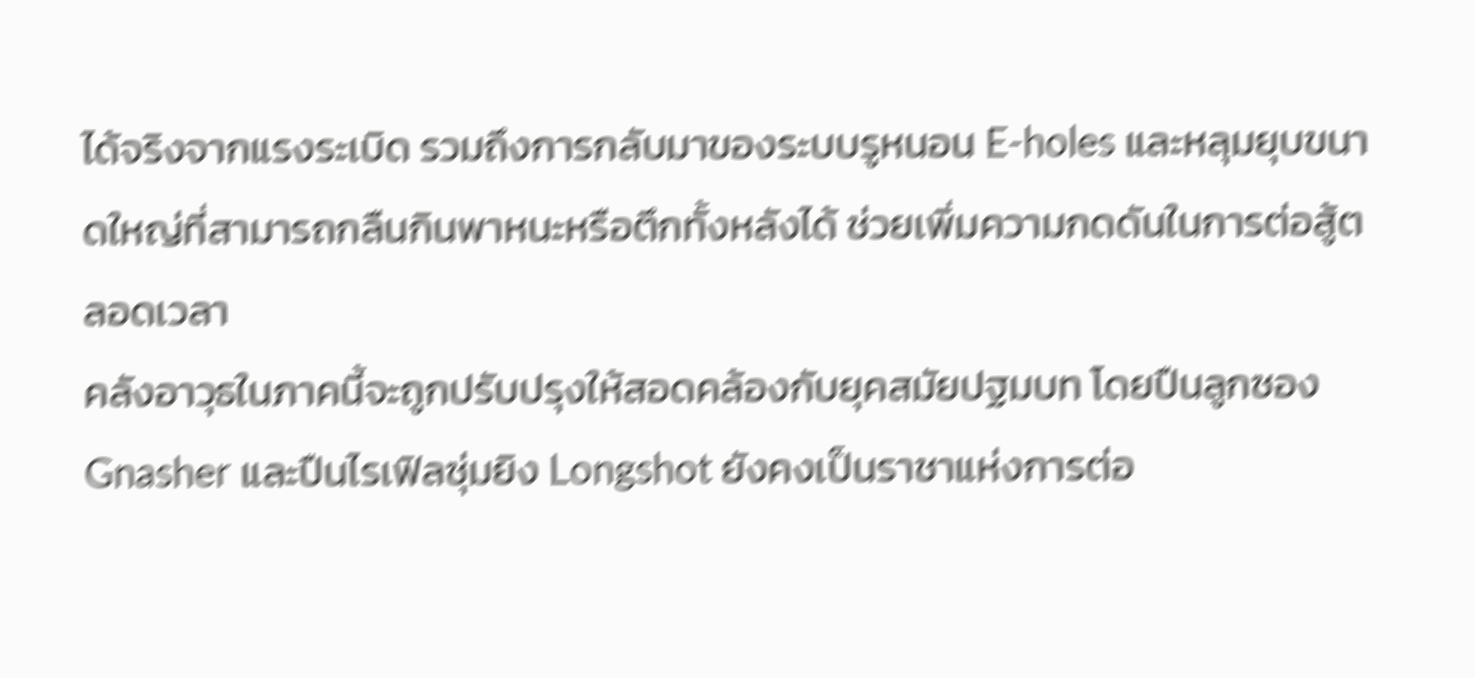ได้จริงจากแรงระเบิด รวมถึงการกลับมาของระบบรูหนอน E-holes และหลุมยุบขนาดใหญ่ที่สามารถกลืนกินพาหนะหรือตึกทั้งหลังได้ ช่วยเพิ่มความกดดันในการต่อสู้ตลอดเวลา
คลังอาวุธในภาคนี้จะถูกปรับปรุงให้สอดคล้องกับยุคสมัยปฐมบท โดยปืนลูกซอง Gnasher และปืนไรเฟิลซุ่มยิง Longshot ยังคงเป็นราชาแห่งการต่อ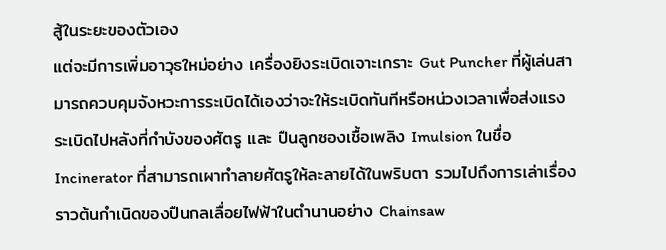สู้ในระยะของตัวเอง
แต่จะมีการเพิ่มอาวุธใหม่อย่าง เครื่องยิงระเบิดเจาะเกราะ Gut Puncher ที่ผู้เล่นสามารถควบคุมจังหวะการระเบิดได้เองว่าจะให้ระเบิดทันทีหรือหน่วงเวลาเพื่อส่งแรงระเบิดไปหลังที่กำบังของศัตรู และ ปืนลูกซองเชื้อเพลิง Imulsion ในชื่อ Incinerator ที่สามารถเผาทำลายศัตรูให้ละลายได้ในพริบตา รวมไปถึงการเล่าเรื่องราวต้นกำเนิดของปืนกลเลื่อยไฟฟ้าในตำนานอย่าง Chainsaw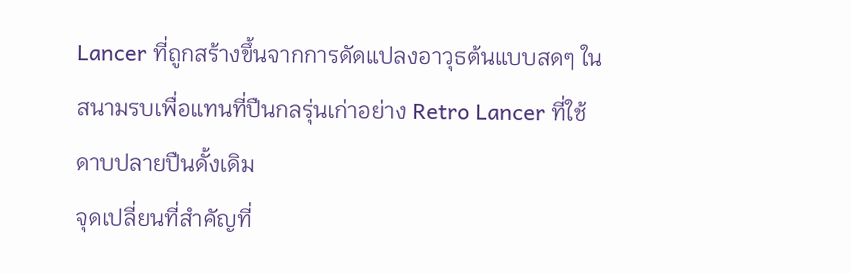Lancer ที่ถูกสร้างขึ้นจากการดัดแปลงอาวุธต้นแบบสดๆ ในสนามรบเพื่อแทนที่ปืนกลรุ่นเก่าอย่าง Retro Lancer ที่ใช้ดาบปลายปืนดั้งเดิม
จุดเปลี่ยนที่สำคัญที่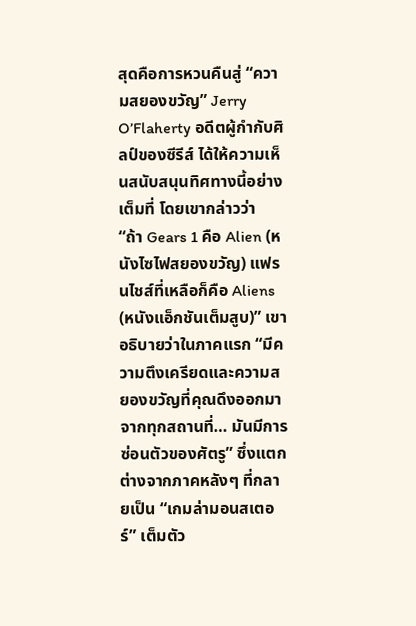สุดคือการหวนคืนสู่ “ความสยองขวัญ” Jerry O’Flaherty อดีตผู้กำกับศิลป์ของซีรีส์ ได้ให้ความเห็นสนับสนุนทิศทางนี้อย่างเต็มที่ โดยเขากล่าวว่า
“ถ้า Gears 1 คือ Alien (หนังไซไฟสยองขวัญ) แฟรนไชส์ที่เหลือก็คือ Aliens (หนังแอ็กชันเต็มสูบ)” เขาอธิบายว่าในภาคแรก “มีความตึงเครียดและความสยองขวัญที่คุณดึงออกมาจากทุกสถานที่… มันมีการซ่อนตัวของศัตรู” ซึ่งแตกต่างจากภาคหลังๆ ที่กลายเป็น “เกมล่ามอนสเตอร์” เต็มตัว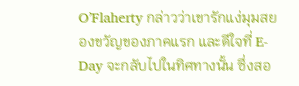O’Flaherty กล่าวว่าเขารักแง่มุมสยองขวัญของภาคแรก และดีใจที่ E-Day จะกลับไปในทิศทางนั้น ซึ่งสอ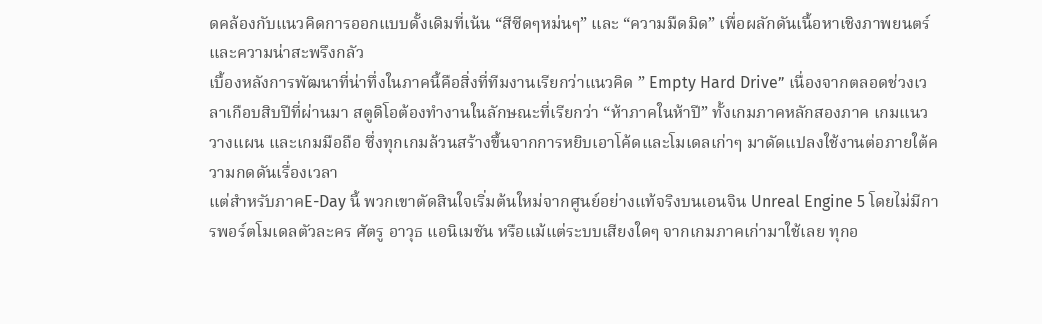ดคล้องกับแนวคิดการออกแบบดั้งเดิมที่เน้น “สีซีดๆหม่นๆ” และ “ความมืดมิด” เพื่อผลักดันเนื้อหาเชิงภาพยนตร์และความน่าสะพรึงกลัว
เบื้องหลังการพัฒนาที่น่าทึ่งในภาคนี้คือสิ่งที่ทีมงานเรียกว่าแนวคิด ” Empty Hard Drive” เนื่องจากตลอดช่วงเวลาเกือบสิบปีที่ผ่านมา สตูดิโอต้องทำงานในลักษณะที่เรียกว่า “ห้าภาคในห้าปี” ทั้งเกมภาคหลักสองภาค เกมแนววางแผน และเกมมือถือ ซึ่งทุกเกมล้วนสร้างขึ้นจากการหยิบเอาโค้ดและโมเดลเก่าๆ มาดัดแปลงใช้งานต่อภายใต้ความกดดันเรื่องเวลา
แต่สำหรับภาคE-Day นี้ พวกเขาตัดสินใจเริ่มต้นใหม่จากศูนย์อย่างแท้จริงบนเอนจิน Unreal Engine 5 โดยไม่มีการพอร์ตโมเดลตัวละคร ศัตรู อาวุธ แอนิเมชัน หรือแม้แต่ระบบเสียงใดๆ จากเกมภาคเก่ามาใช้เลย ทุกอ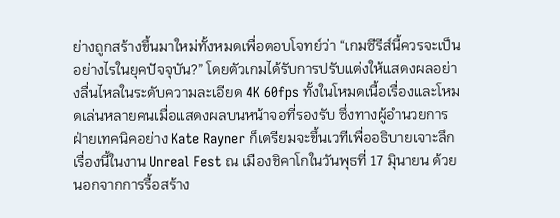ย่างถูกสร้างขึ้นมาใหม่ทั้งหมดเพื่อตอบโจทย์ว่า “เกมซีรีส์นี้ควรจะเป็นอย่างไรในยุคปัจจุบัน?” โดยตัวเกมได้รับการปรับแต่งให้แสดงผลอย่างลื่นไหลในระดับความละเอียด 4K 60fps ทั้งในโหมดเนื้อเรื่องและโหมดเล่นหลายคนเมื่อแสดงผลบนหน้าจอที่รองรับ ซึ่งทางผู้อำนวยการฝ่ายเทคนิคอย่าง Kate Rayner ก็เตรียมจะขึ้นเวทีเพื่ออธิบายเจาะลึกเรื่องนี้ในงาน Unreal Fest ณ เมืองชิคาโกในวันพุธที่ 17 มิุนายน ด้วย
นอกจากการรื้อสร้าง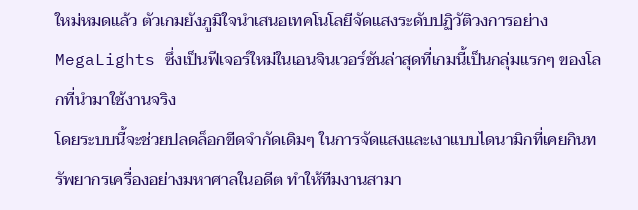ใหม่หมดแล้ว ตัวเกมยังภูมิใจนำเสนอเทคโนโลยีจัดแสงระดับปฏิวัติวงการอย่าง MegaLights ซึ่งเป็นฟีเจอร์ใหม่ในเอนจินเวอร์ชันล่าสุดที่เกมนี้เป็นกลุ่มแรกๆ ของโลกที่นำมาใช้งานจริง
โดยระบบนี้จะช่วยปลดล็อกขีดจำกัดเดิมๆ ในการจัดแสงและเงาแบบไดนามิกที่เคยกินทรัพยากรเครื่องอย่างมหาศาลในอดีต ทำให้ทีมงานสามา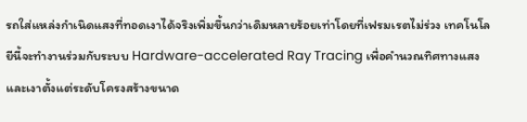รถใส่แหล่งกำเนิดแสงที่ทอดเงาได้จริงเพิ่มขึ้นกว่าเดิมหลายร้อยเท่าโดยที่เฟรมเรตไม่ร่วง เทคโนโลยีนี้จะทำงานร่วมกับระบบ Hardware-accelerated Ray Tracing เพื่อคำนวณทิศทางแสงและเงาตั้งแต่ระดับโครงสร้างขนาด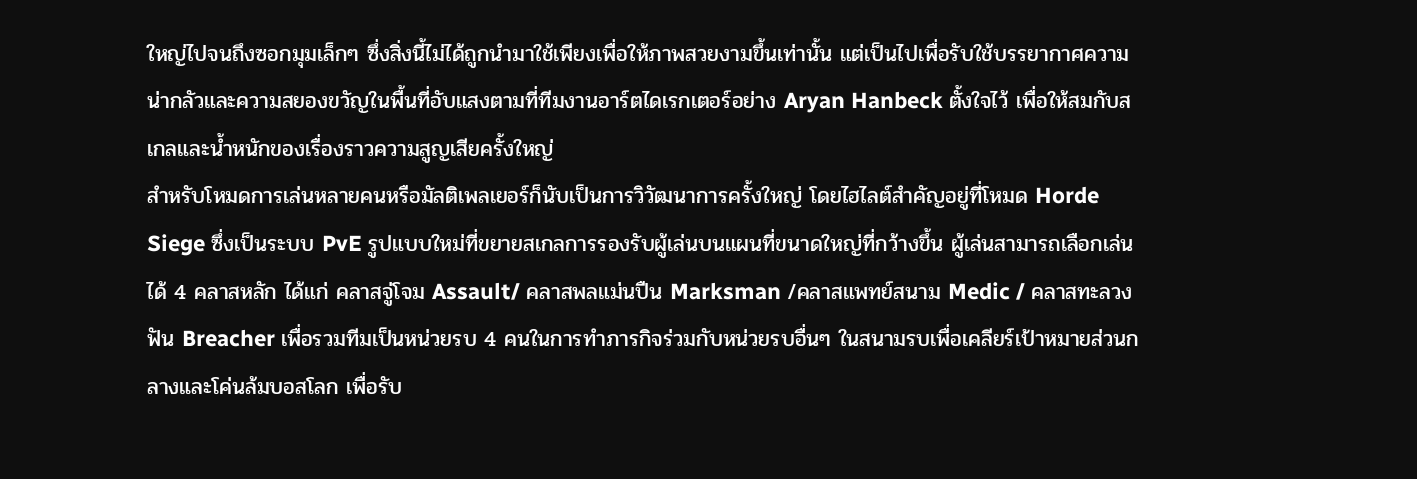ใหญ่ไปจนถึงซอกมุมเล็กๆ ซึ่งสิ่งนี้ไม่ได้ถูกนำมาใช้เพียงเพื่อให้ภาพสวยงามขึ้นเท่านั้น แต่เป็นไปเพื่อรับใช้บรรยากาศความน่ากลัวและความสยองขวัญในพื้นที่อับแสงตามที่ทีมงานอาร์ตไดเรกเตอร์อย่าง Aryan Hanbeck ตั้งใจไว้ เพื่อให้สมกับสเกลและน้ำหนักของเรื่องราวความสูญเสียครั้งใหญ่
สำหรับโหมดการเล่นหลายคนหรือมัลติเพลเยอร์ก็นับเป็นการวิวัฒนาการครั้งใหญ่ โดยไฮไลต์สำคัญอยู่ที่โหมด Horde Siege ซึ่งเป็นระบบ PvE รูปแบบใหม่ที่ขยายสเกลการรองรับผู้เล่นบนแผนที่ขนาดใหญ่ที่กว้างขึ้น ผู้เล่นสามารถเลือกเล่นได้ 4 คลาสหลัก ได้แก่ คลาสจู่โจม Assault/ คลาสพลแม่นปืน Marksman /คลาสแพทย์สนาม Medic / คลาสทะลวงฟัน Breacher เพื่อรวมทีมเป็นหน่วยรบ 4 คนในการทำภารกิจร่วมกับหน่วยรบอื่นๆ ในสนามรบเพื่อเคลียร์เป้าหมายส่วนกลางและโค่นล้มบอสโลก เพื่อรับ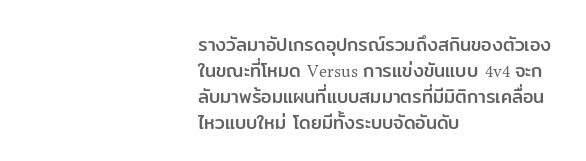รางวัลมาอัปเกรดอุปกรณ์รวมถึงสกินของตัวเอง
ในขณะที่โหมด Versus การแข่งขันแบบ 4v4 จะกลับมาพร้อมแผนที่แบบสมมาตรที่มีมิติการเคลื่อนไหวแบบใหม่ โดยมีทั้งระบบจัดอันดับ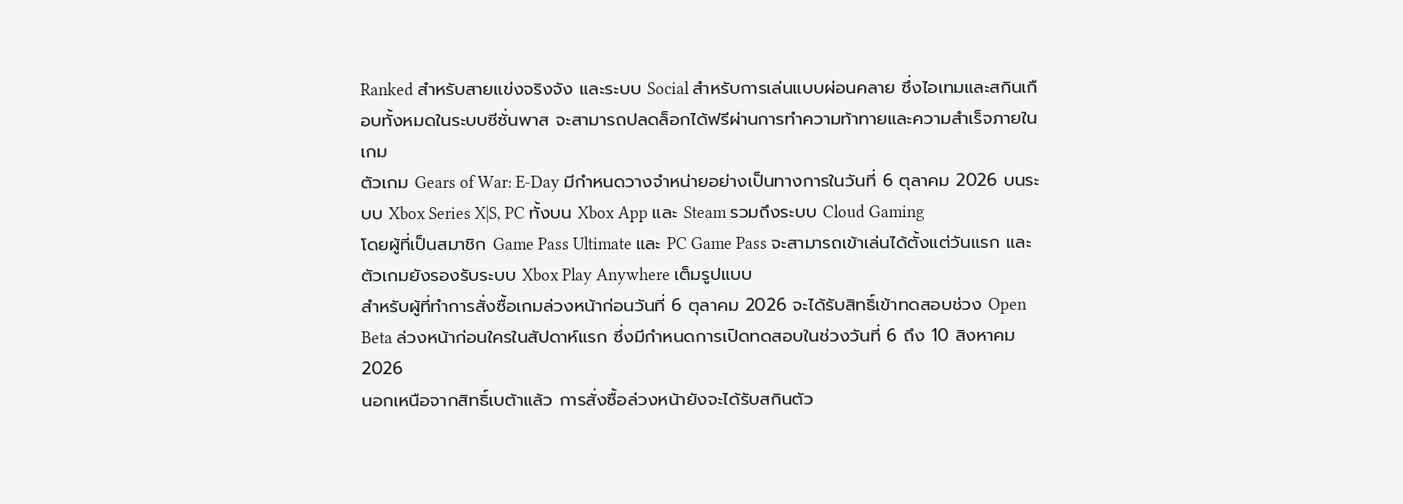Ranked สำหรับสายแข่งจริงจัง และระบบ Social สำหรับการเล่นแบบผ่อนคลาย ซึ่งไอเทมและสกินเกือบทั้งหมดในระบบซีซั่นพาส จะสามารถปลดล็อกได้ฟรีผ่านการทำความท้าทายและความสำเร็จภายในเกม
ตัวเกม Gears of War: E-Day มีกำหนดวางจำหน่ายอย่างเป็นทางการในวันที่ 6 ตุลาคม 2026 บนระบบ Xbox Series X|S, PC ทั้งบน Xbox App และ Steam รวมถึงระบบ Cloud Gaming
โดยผู้ที่เป็นสมาชิก Game Pass Ultimate และ PC Game Pass จะสามารถเข้าเล่นได้ตั้งแต่วันแรก และตัวเกมยังรองรับระบบ Xbox Play Anywhere เต็มรูปแบบ
สำหรับผู้ที่ทำการสั่งซื้อเกมล่วงหน้าก่อนวันที่ 6 ตุลาคม 2026 จะได้รับสิทธิ์เข้าทดสอบช่วง Open Beta ล่วงหน้าก่อนใครในสัปดาห์แรก ซึ่งมีกำหนดการเปิดทดสอบในช่วงวันที่ 6 ถึง 10 สิงหาคม 2026
นอกเหนือจากสิทธิ์เบต้าแล้ว การสั่งซื้อล่วงหน้ายังจะได้รับสกินตัว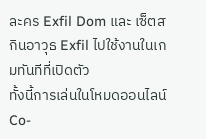ละคร Exfil Dom และ เซ็ตสกินอาวุธ Exfil ไปใช้งานในเกมทันทีที่เปิดตัว
ทั้งนี้การเล่นในโหมดออนไลน์ Co-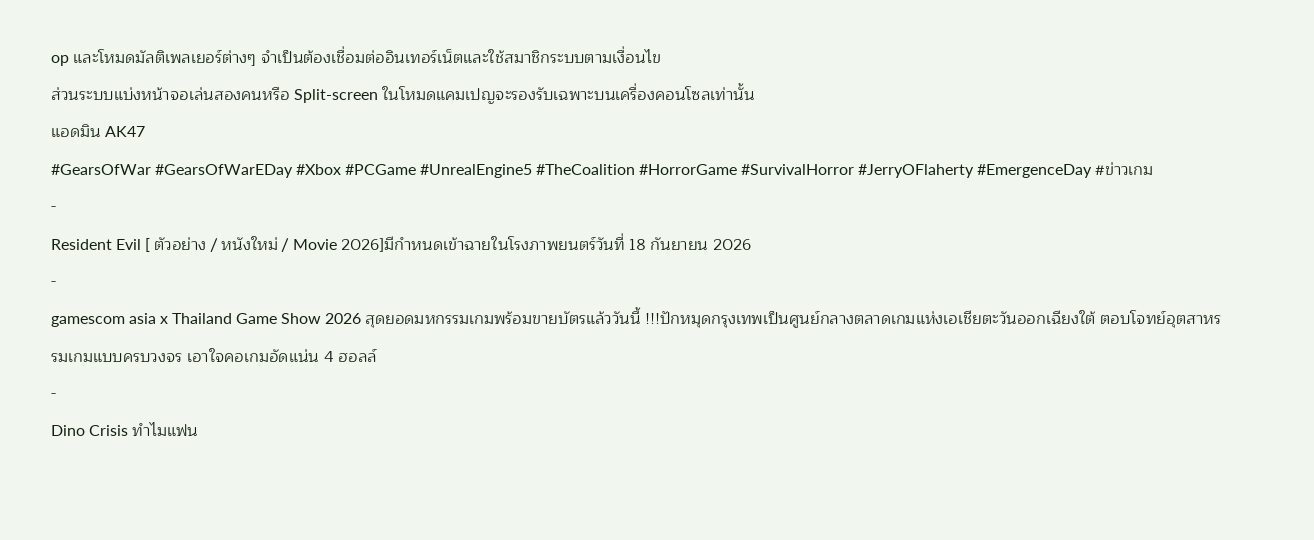op และโหมดมัลติเพลเยอร์ต่างๆ จำเป็นต้องเชื่อมต่ออินเทอร์เน็ตและใช้สมาชิกระบบตามเงื่อนไข
ส่วนระบบแบ่งหน้าจอเล่นสองคนหรือ Split-screen ในโหมดแคมเปญจะรองรับเฉพาะบนเครื่องคอนโซลเท่านั้น
แอดมิน AK47
#GearsOfWar #GearsOfWarEDay #Xbox #PCGame #UnrealEngine5 #TheCoalition #HorrorGame #SurvivalHorror #JerryOFlaherty #EmergenceDay #ข่าวเกม
-
Resident Evil [ ตัวอย่าง / หนังใหม่ / Movie 2026]มีกำหนดเข้าฉายในโรงภาพยนตร์วันที่ 18 กันยายน 2026
-
gamescom asia x Thailand Game Show 2026 สุดยอดมหกรรมเกมพร้อมขายบัตรแล้ววันนี้ !!!ปักหมุดกรุงเทพเป็นศูนย์กลางตลาดเกมแห่งเอเชียตะวันออกเฉียงใต้ ตอบโจทย์อุตสาหรรมเกมแบบครบวงจร เอาใจคอเกมอัดแน่น 4 ฮอลล์
-
Dino Crisis ทำไมแฟน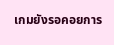เกมยังรอคอยการ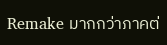Remake มากกว่าภาคต่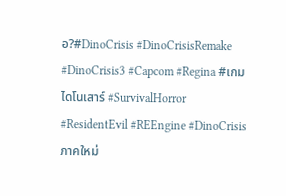อ?#DinoCrisis #DinoCrisisRemake #DinoCrisis3 #Capcom #Regina #เกมไดโนเสาร์ #SurvivalHorror #ResidentEvil #REEngine #DinoCrisisภาคใหม่